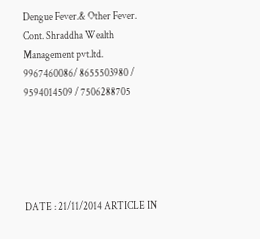Dengue Fever.& Other Fever. Cont. Shraddha Wealth Management pvt.ltd.
9967460086/ 8655503980 / 9594014509 / 7506288705





DATE : 21/11/2014 ARTICLE IN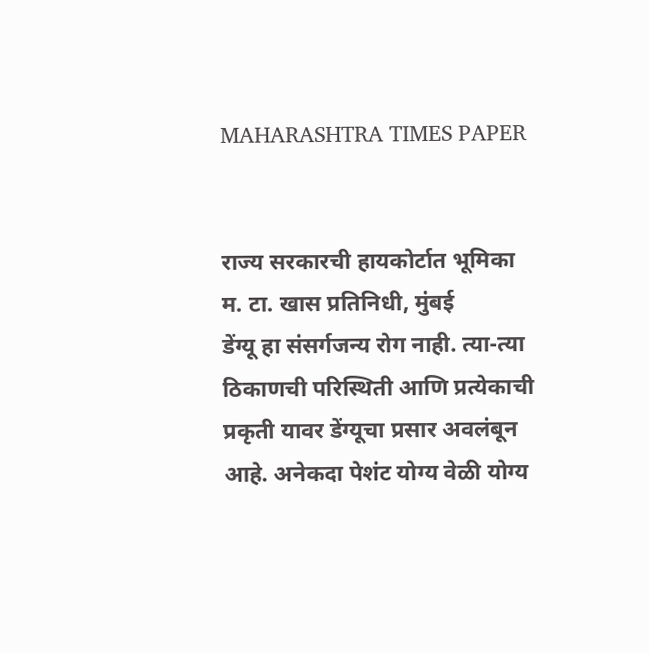MAHARASHTRA TIMES PAPER


राज्य सरकारची हायकोर्टात भूमिका
म. टा. खास प्रतिनिधी, मुंबई
डेंग्यू हा संसर्गजन्य रोग नाही. त्या-त्या ठिकाणची परिस्थिती आणि प्रत्येकाची प्रकृती यावर डेंग्यूचा प्रसार अवलंबून आहे. अनेकदा पेशंट योग्य वेळी योग्य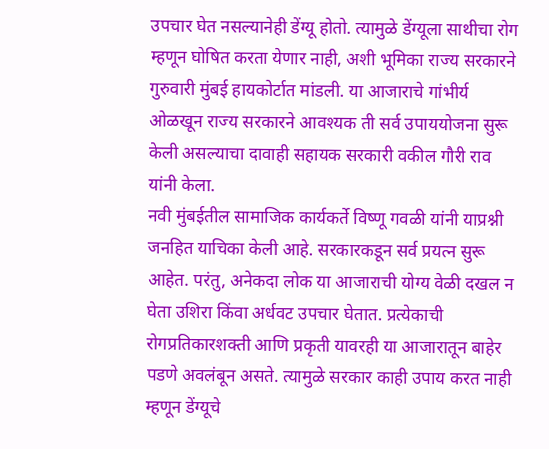उपचार घेत नसल्यानेही डेंग्यू होतो. त्यामुळे डेंग्यूला साथीचा रोग म्हणून घोषित करता येणार नाही, अशी भूमिका राज्य सरकारने गुरुवारी मुंबई हायकोर्टात मांडली. या आजाराचे गांभीर्य ओळखून राज्य सरकारने आवश्यक ती सर्व उपाययोजना सुरू केली असल्याचा दावाही सहायक सरकारी वकील गौरी राव यांनी केला.
नवी मुंबईतील सामाजिक कार्यकर्ते विष्णू गवळी यांनी याप्रश्नी जनहित याचिका केली आहे. सरकारकडून सर्व प्रयत्न सुरू आहेत. परंतु, अनेकदा लोक या आजाराची योग्य वेळी दखल न घेता उशिरा किंवा अर्धवट उपचार घेतात. प्रत्येकाची रोगप्रतिकारशक्ती आणि प्रकृती यावरही या आजारातून बाहेर पडणे अवलंबून असते. त्यामुळे सरकार काही उपाय करत नाही म्हणून डेंग्यूचे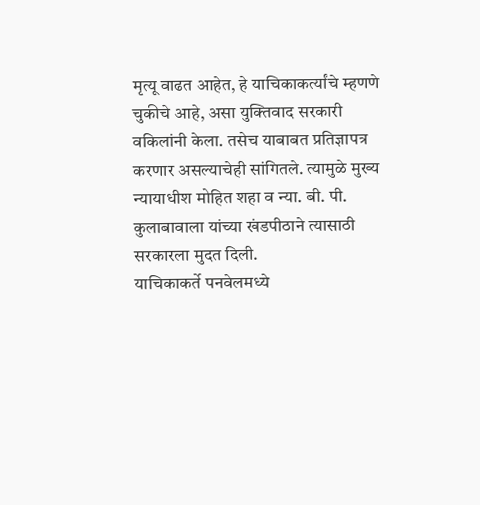मृत्यू वाढत आहेत, हे याचिकाकर्त्यांचे म्हणणे चुकीचे आहे, असा युक्तिवाद सरकारी वकिलांनी केला. तसेच याबाबत प्रतिज्ञापत्र करणार असल्याचेही सांगितले. त्यामुळे मुख्य न्यायाधीश मोहित शहा व न्या. बी. पी. कुलाबावाला यांच्या खंडपीठाने त्यासाठी सरकारला मुदत दिली.
याचिकाकर्ते पनवेलमध्ये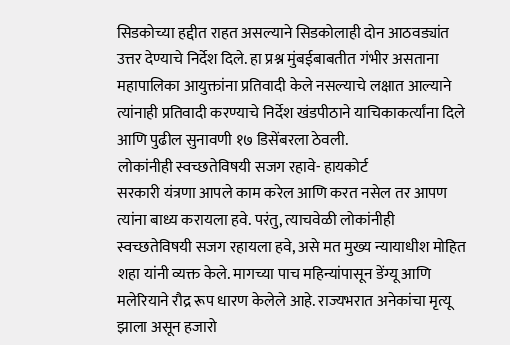सिडकोच्या हद्दीत राहत असल्याने सिडकोलाही दोन आठवड्यांत उत्तर देण्याचे निर्देश दिले. हा प्रश्न मुंबईबाबतीत गंभीर असताना महापालिका आयुक्तांना प्रतिवादी केले नसल्याचे लक्षात आल्याने त्यांनाही प्रतिवादी करण्याचे निर्देश खंडपीठाने याचिकाकर्त्यांना दिले आणि पुढील सुनावणी १७ डिसेंबरला ठेवली.
लोकांनीही स्वच्छतेविषयी सजग रहावे- हायकोर्ट
सरकारी यंत्रणा आपले काम करेल आणि करत नसेल तर आपण त्यांना बाध्य करायला हवे. परंतु, त्याचवेळी लोकांनीही स्वच्छतेविषयी सजग रहायला हवे, असे मत मुख्य न्यायाधीश मोहित शहा यांनी व्यक्त केले. मागच्या पाच महिन्यांपासून डेंग्यू आणि मलेरियाने रौद्र रूप धारण केलेले आहे. राज्यभरात अनेकांचा मृत्यू झाला असून हजारो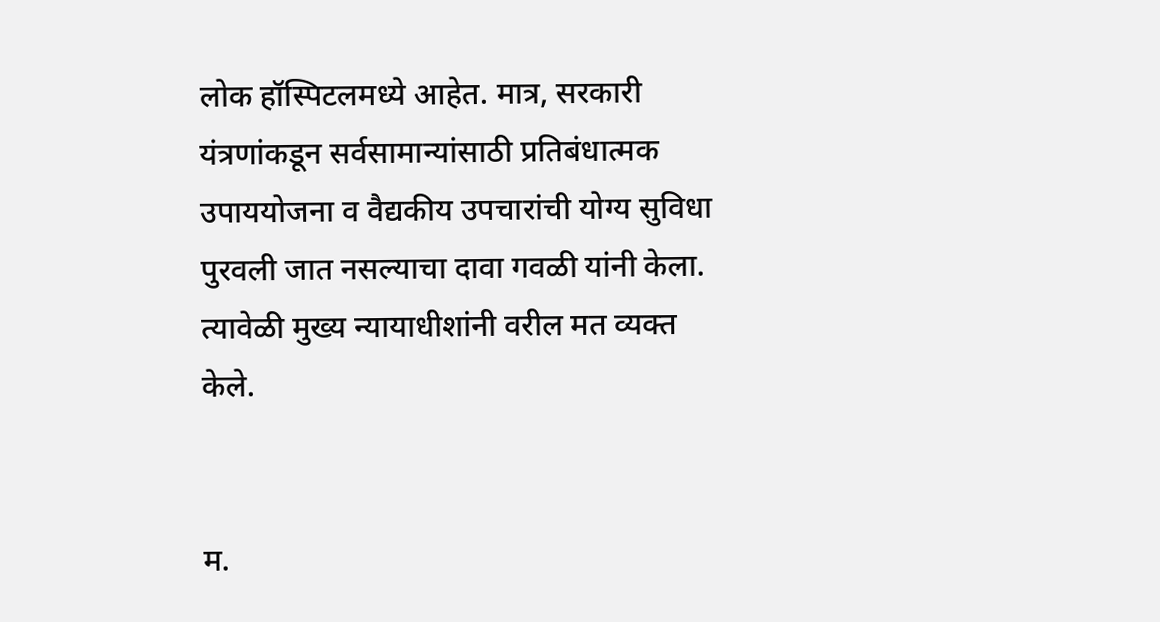लोक हॉस्पिटलमध्ये आहेत. मात्र, सरकारी यंत्रणांकडून सर्वसामान्यांसाठी प्रतिबंधात्मक उपाययोजना व वैद्यकीय उपचारांची योग्य सुविधा पुरवली जात नसल्याचा दावा गवळी यांनी केला. त्यावेळी मुख्य न्यायाधीशांनी वरील मत व्यक्त केले.


म.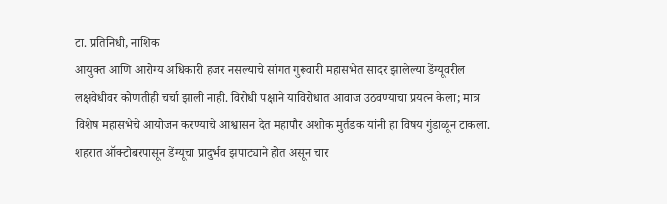टा. प्रतिनिधी, नाशिक
आयुक्त आणि आरोग्य अधिकारी हजर नसल्याचे सांगत गुरूवारी महासभेत सादर झालेल्या डेंग्यूवरील लक्षवेधीवर कोणतीही चर्चा झाली नाही. विरोधी पक्षाने याविरोधात आवाज उठवण्याचा प्रयत्न केला; मात्र विशेष महासभेचे आयोजन करण्याचे आश्वासन देत महापौर अशोक मुर्तडक यांनी हा विषय गुंडाळून टाकला.
शहरात ऑक्टोबरपासून डेंग्यूचा प्रादुर्भव झपाट्याने होत असून चार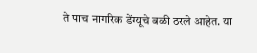ते पाच नागरिक डेंग्यूचे बळी ठरले आहेत. या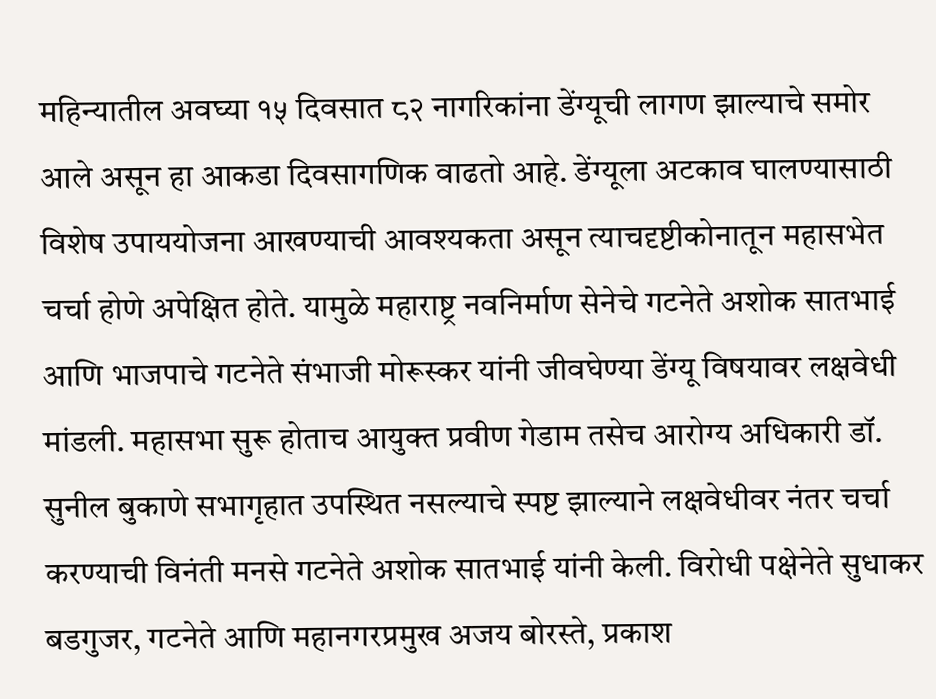महिन्यातील अवघ्या १५ दिवसात ८२ नागरिकांना डेंग्यूची लागण झाल्याचे समोर आले असून हा आकडा दिवसागणिक वाढतो आहे. डेंग्यूला अटकाव घालण्यासाठी विशेष उपाययोजना आखण्याची आवश्यकता असून त्याचदृष्टीकोनातून महासभेत चर्चा होणे अपेक्षित होते. यामुळे महाराष्ट्र नवनिर्माण सेनेचे गटनेते अशोक सातभाई आणि भाजपाचे गटनेते संभाजी मोरूस्कर यांनी जीवघेण्या डेंग्यू विषयावर लक्षवेधी मांडली. महासभा सुरू होताच आयुक्त प्रवीण गेडाम तसेच आरोग्य अधिकारी डॉ. सुनील बुकाणे सभागृहात उपस्थित नसल्याचे स्पष्ट झाल्याने लक्षवेधीवर नंतर चर्चा करण्याची विनंती मनसे गटनेते अशोक सातभाई यांनी केली. विरोधी पक्षेनेते सुधाकर बडगुजर, गटनेते आणि महानगरप्रमुख अजय बोरस्ते, प्रकाश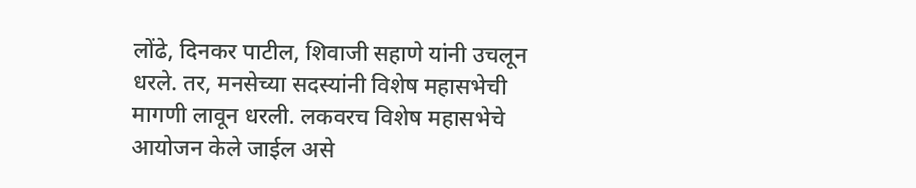लोंढे, दिनकर पाटील, शिवाजी सहाणे यांनी उचलून धरले. तर, मनसेच्या सदस्यांनी विशेष महासभेची मागणी लावून धरली. लकवरच विशेष महासभेचे आयोजन केले जाईल असे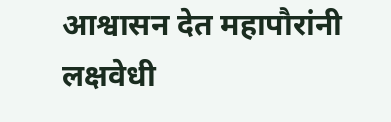आश्वासन देत महापौरांनी लक्षवेधी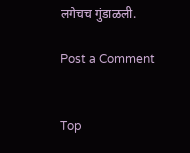लगेचच गुंडाळली.

Post a Comment


Top